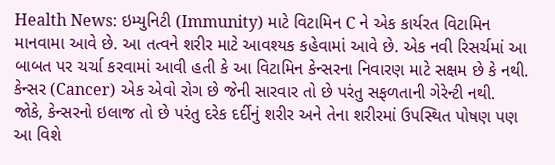Health News: ઇમ્યુનિટી (Immunity) માટે વિટામિન C ને એક કાર્યરત વિટામિન માનવામા આવે છે. આ તત્વને શરીર માટે આવશ્યક કહેવામાં આવે છે. એક નવી રિસર્ચમાં આ બાબત પર ચર્ચા કરવામાં આવી હતી કે આ વિટામિન કેન્સરના નિવારણ માટે સક્ષમ છે કે નથી.
કેન્સર (Cancer) એક એવો રોગ છે જેની સારવાર તો છે પરંતુ સફળતાની ગેરેન્ટી નથી. જોકે, કેન્સરનો ઇલાજ તો છે પરંતુ દરેક દર્દીનું શરીર અને તેના શરીરમાં ઉપસ્થિત પોષણ પણ આ વિશે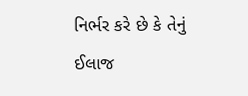નિર્ભર કરે છે કે તેનું ઈલાજ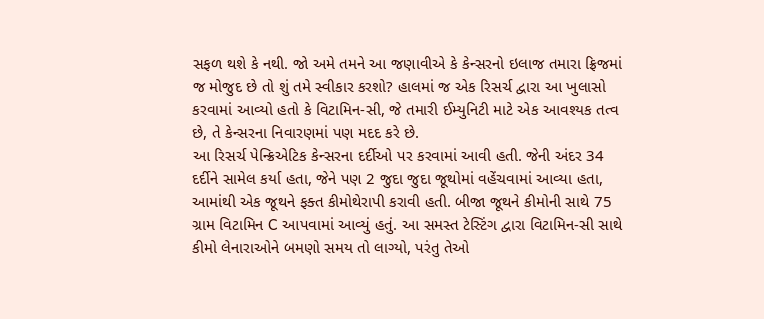સફળ થશે કે નથી. જો અમે તમને આ જણાવીએ કે કેન્સરનો ઇલાજ તમારા ફ્રિજમાં જ મોજુદ છે તો શું તમે સ્વીકાર કરશો? હાલમાં જ એક રિસર્ચ દ્વારા આ ખુલાસો કરવામાં આવ્યો હતો કે વિટામિન-સી, જે તમારી ઈમ્યુનિટી માટે એક આવશ્યક તત્વ છે, તે કેન્સરના નિવારણમાં પણ મદદ કરે છે.
આ રિસર્ચ પેન્ક્રિએટિક કેન્સરના દર્દીઓ પર કરવામાં આવી હતી. જેની અંદર 34 દર્દીને સામેલ કર્યા હતા, જેને પણ 2 જુદા જુદા જૂથોમાં વહેંચવામાં આવ્યા હતા, આમાંથી એક જૂથને ફક્ત કીમોથેરાપી કરાવી હતી. બીજા જૂથને કીમોની સાથે 75 ગ્રામ વિટામિન C આપવામાં આવ્યું હતું. આ સમસ્ત ટેસ્ટિંગ દ્વારા વિટામિન-સી સાથે કીમો લેનારાઓને બમણો સમય તો લાગ્યો, પરંતુ તેઓ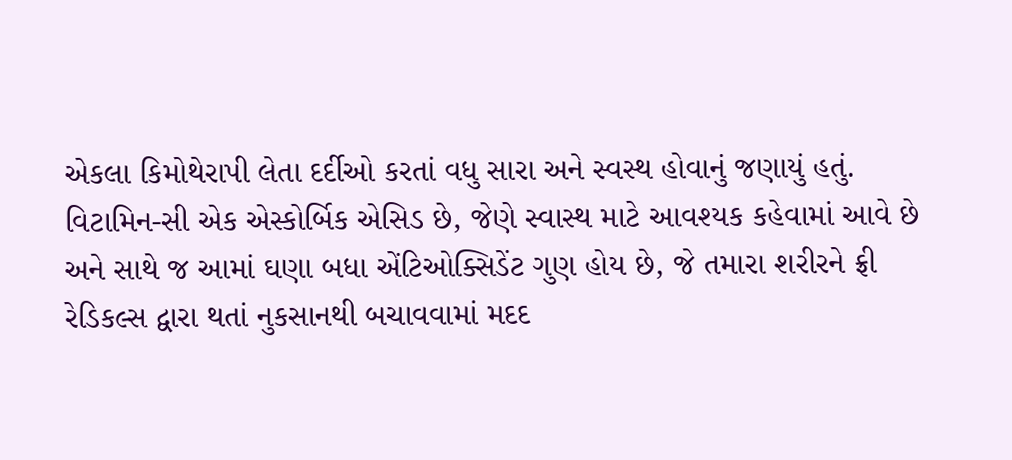એકલા કિમોથેરાપી લેતા દર્દીઓ કરતાં વધુ સારા અને સ્વસ્થ હોવાનું જણાયું હતું.
વિટામિન-સી એક એસ્કોર્બિક એસિડ છે, જેણે સ્વાસ્થ માટે આવશ્યક કહેવામાં આવે છે અને સાથે જ આમાં ઘણા બધા એંટિઓક્સિડેંટ ગુણ હોય છે, જે તમારા શરીરને ફ્રી રેડિકલ્સ દ્વારા થતાં નુકસાનથી બચાવવામાં મદદ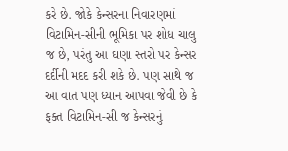કરે છે. જોકે કેન્સરના નિવારણમાં વિટામિન-સીની ભૂમિકા પર શોધ ચાલુ જ છે, પરંતુ આ ઘણા સ્તરો પર કેન્સર દર્દીની મદદ કરી શકે છે. પણ સાથે જ આ વાત પણ ધ્યાન આપવા જેવી છે કે ફક્ત વિટામિન-સી જ કેન્સરનું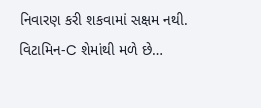નિવારણ કરી શકવામાં સક્ષમ નથી.
વિટામિન-C શેમાંથી મળે છે…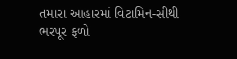તમારા આહારમાં વિટામિન-સીથી ભરપૂર ફળો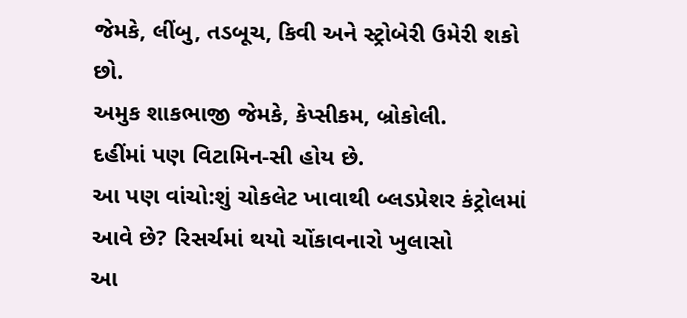જેમકે, લીંબુ, તડબૂચ, કિવી અને સ્ટ્રોબેરી ઉમેરી શકો છો.
અમુક શાકભાજી જેમકે, કેપ્સીકમ, બ્રોકોલી.
દહીંમાં પણ વિટામિન-સી હોય છે.
આ પણ વાંચો:શું ચોકલેટ ખાવાથી બ્લડપ્રેશર કંટ્રોલમાં આવે છે? રિસર્ચમાં થયો ચોંકાવનારો ખુલાસો
આ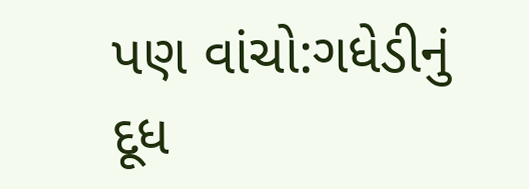પણ વાંચો:ગધેડીનું દૂધ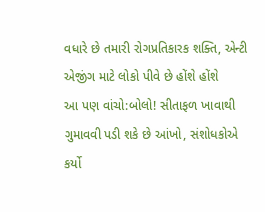વધારે છે તમારી રોગપ્રતિકારક શક્તિ, એન્ટી એજીંગ માટે લોકો પીવે છે હોંશે હોંશે
આ પણ વાંચો:બોલો! સીતાફળ ખાવાથી ગુમાવવી પડી શકે છે આંખો, સંશોધકોએ કર્યો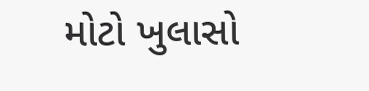મોટો ખુલાસો